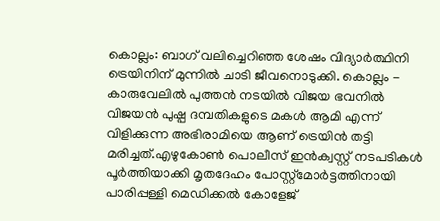കൊല്ലം: ബാഗ് വലിച്ചെറിഞ്ഞ ശേഷം വിദ്യാർത്ഥിനി ട്രെയിനിന് മുന്നിൽ ചാടി ജീവനൊടുക്കി. കൊല്ലം - കാരുവേലിൽ പുത്തൻ നടയിൽ വിജയ ഭവനിൽ വിജയൻ പുഷ്പ ദമ്പതികളുടെ മകൾ ആമി എന്ന് വിളിക്കുന്ന അഭിരാമിയെ ആണ് ട്രെയിൻ തട്ടി മരിച്ചത്.എഴുകോൺ പൊലീസ് ഇൻക്വസ്റ്റ് നടപടികൾ പൂർത്തിയാക്കി മൃതദേഹം പോസ്റ്റ്മോർട്ടത്തിനായി പാരിപ്പള്ളി മെഡിക്കൽ കോളേജ്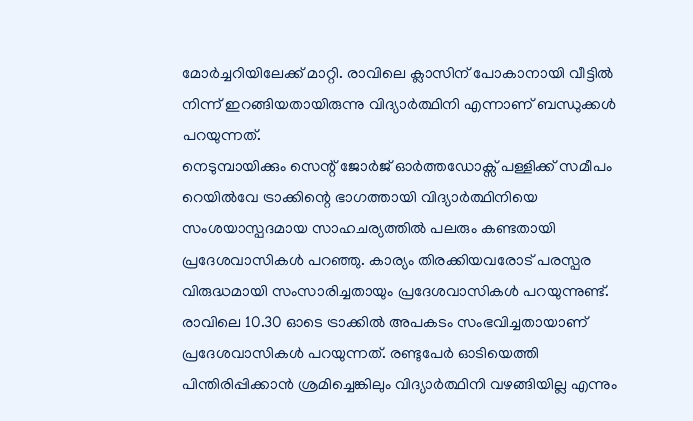മോർച്ചറിയിലേക്ക് മാറ്റി. രാവിലെ ക്ലാസിന് പോകാനായി വീട്ടിൽ നിന്ന് ഇറങ്ങിയതായിരുന്നു വിദ്യാർത്ഥിനി എന്നാണ് ബന്ധുക്കൾ പറയുന്നത്.
നെടുമ്പായിക്കും സെന്റ് ജോർജ് ഓർത്തഡോക്സ് പള്ളിക്ക് സമീപം റെയിൽവേ ട്രാക്കിന്റെ ഭാഗത്തായി വിദ്യാർത്ഥിനിയെ സംശയാസ്പദമായ സാഹചര്യത്തിൽ പലരും കണ്ടതായി പ്രദേശവാസികൾ പറഞ്ഞു. കാര്യം തിരക്കിയവരോട് പരസ്പര വിരുദ്ധമായി സംസാരിച്ചതായും പ്രദേശവാസികൾ പറയുന്നുണ്ട്.
രാവിലെ 10.30 ഓടെ ട്രാക്കിൽ അപകടം സംഭവിച്ചതായാണ് പ്രദേശവാസികൾ പറയുന്നത്. രണ്ടുപേർ ഓടിയെത്തി പിന്തിരിപ്പിക്കാൻ ശ്രമിച്ചെങ്കിലും വിദ്യാർത്ഥിനി വഴങ്ങിയില്ല എന്നും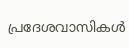പ്രദേശവാസികൾ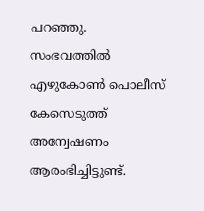പറഞ്ഞു.
സംഭവത്തിൽ എഴുകോൺ പൊലീസ് കേസെടുത്ത് അന്വേഷണം ആരംഭിച്ചിട്ടുണ്ട്.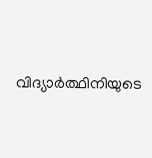വിദ്യാർത്ഥിനിയുടെ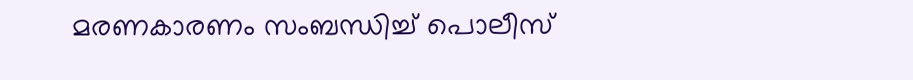മരണകാരണം സംബന്ധിച്ച് പൊലീസ്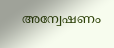അന്വേഷണം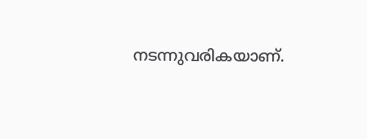നടന്നുവരികയാണ്.